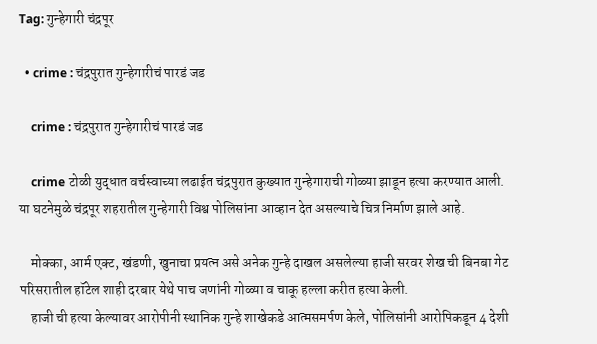Tag: गुन्हेगारी चंद्रपूर

  • crime : चंद्रपुरात गुन्हेगारीचं पारडं जड

    crime : चंद्रपुरात गुन्हेगारीचं पारडं जड

    crime टोळी युद्धात वर्चस्वाच्या लढाईत चंद्रपुरात कुख्यात गुन्हेगाराची गोळ्या झाडून हत्या करण्यात आली. या घटनेमुळे चंद्रपूर शहरातील गुन्हेगारी विश्व पोलिसांना आव्हान देत असल्याचे चित्र निर्माण झाले आहे.

    मोक्का, आर्म एक्ट, खंडणी, खुनाचा प्रयत्न असे अनेक गुन्हे दाखल असलेल्या हाजी सरवर शेख ची बिनबा गेट परिसरातील हॉटेल शाही दरबार येथे पाच जणांनी गोळ्या व चाकू हल्ला करीत हत्या केली.
    हाजी ची हत्या केल्यावर आरोपीनी स्थानिक गुन्हे शाखेकडे आत्मसमर्पण केले, पोलिसांनी आरोपिकडून 4 देशी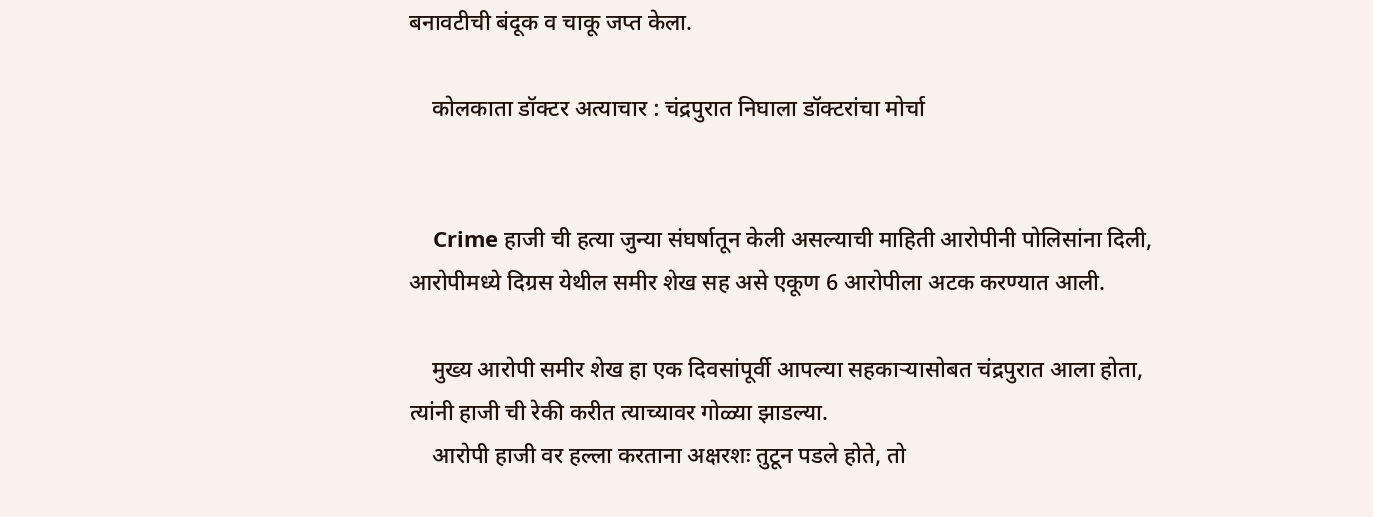बनावटीची बंदूक व चाकू जप्त केला.

    कोलकाता डॉक्टर अत्याचार : चंद्रपुरात निघाला डॉक्टरांचा मोर्चा


    Crime हाजी ची हत्या जुन्या संघर्षातून केली असल्याची माहिती आरोपीनी पोलिसांना दिली, आरोपीमध्ये दिग्रस येथील समीर शेख सह असे एकूण 6 आरोपीला अटक करण्यात आली.

    मुख्य आरोपी समीर शेख हा एक दिवसांपूर्वी आपल्या सहकाऱ्यासोबत चंद्रपुरात आला होता, त्यांनी हाजी ची रेकी करीत त्याच्यावर गोळ्या झाडल्या.
    आरोपी हाजी वर हल्ला करताना अक्षरशः तुटून पडले होते, तो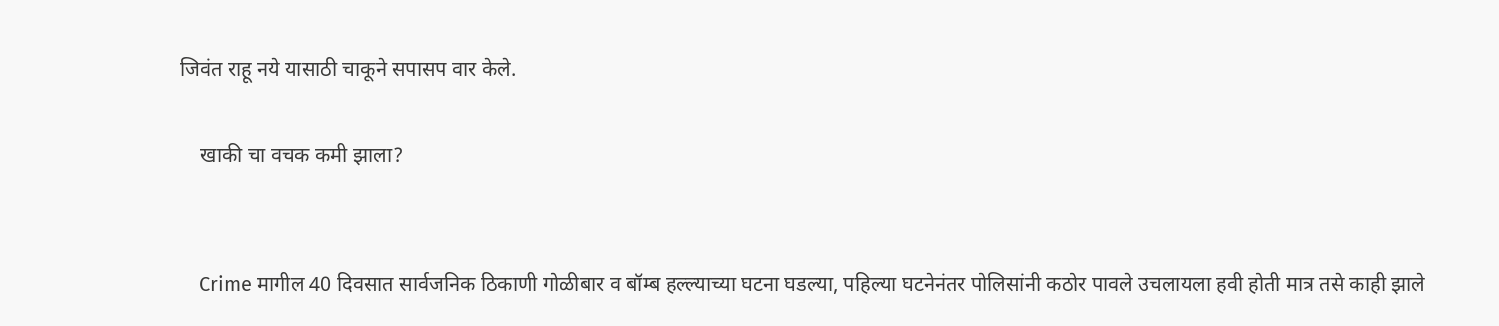जिवंत राहू नये यासाठी चाकूने सपासप वार केले.

    खाकी चा वचक कमी झाला?


    Crime मागील 40 दिवसात सार्वजनिक ठिकाणी गोळीबार व बॉम्ब हल्ल्याच्या घटना घडल्या, पहिल्या घटनेनंतर पोलिसांनी कठोर पावले उचलायला हवी होती मात्र तसे काही झाले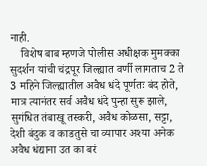नाही.
    विशेष बाब म्हणजे पोलीस अधीक्षक मुमक्का सुदर्शन यांची चंद्रपूर जिल्ह्यात वर्णी लागताच 2 ते 3 महिने जिल्ह्यातील अवैध धंदे पूर्णतः बंद होते, मात्र त्यानंतर सर्व अवैध धंदे पुन्हा सुरू झाले, सुगंधित तंबाखू तस्करी, अवैध कोळसा, सट्टा, देशी बंदुक व काडतुसे चा व्यापार अश्या अनेक अवैध धंद्याना उत का बरं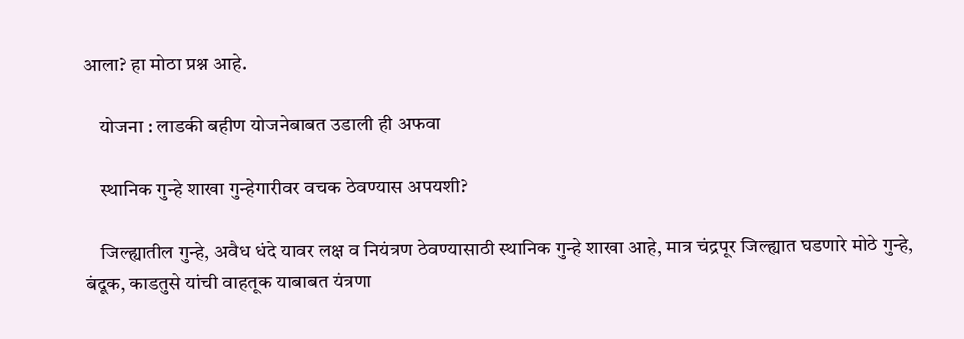आला? हा मोठा प्रश्न आहे.

    योजना : लाडकी बहीण योजनेबाबत उडाली ही अफवा

    स्थानिक गुन्हे शाखा गुन्हेगारीवर वचक ठेवण्यास अपयशी?

    जिल्ह्यातील गुन्हे, अवैध धंदे यावर लक्ष व नियंत्रण ठेवण्यासाठी स्थानिक गुन्हे शाखा आहे, मात्र चंद्रपूर जिल्ह्यात घडणारे मोठे गुन्हे, बंदूक, काडतुसे यांची वाहतूक याबाबत यंत्रणा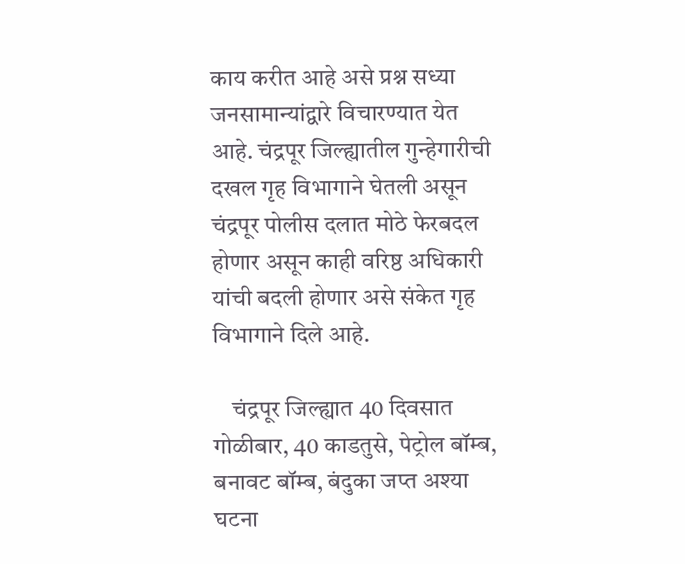काय करीत आहे असे प्रश्न सध्या जनसामान्यांद्वारे विचारण्यात येत आहे. चंद्रपूर जिल्ह्यातील गुन्हेगारीची दखल गृह विभागाने घेतली असून चंद्रपूर पोलीस दलात मोठे फेरबदल होणार असून काही वरिष्ठ अधिकारी यांची बदली होणार असे संकेत गृह विभागाने दिले आहे.

    चंद्रपूर जिल्ह्यात 40 दिवसात गोळीबार, 40 काडतुसे, पेट्रोल बॉम्ब, बनावट बॉम्ब, बंदुका जप्त अश्या घटना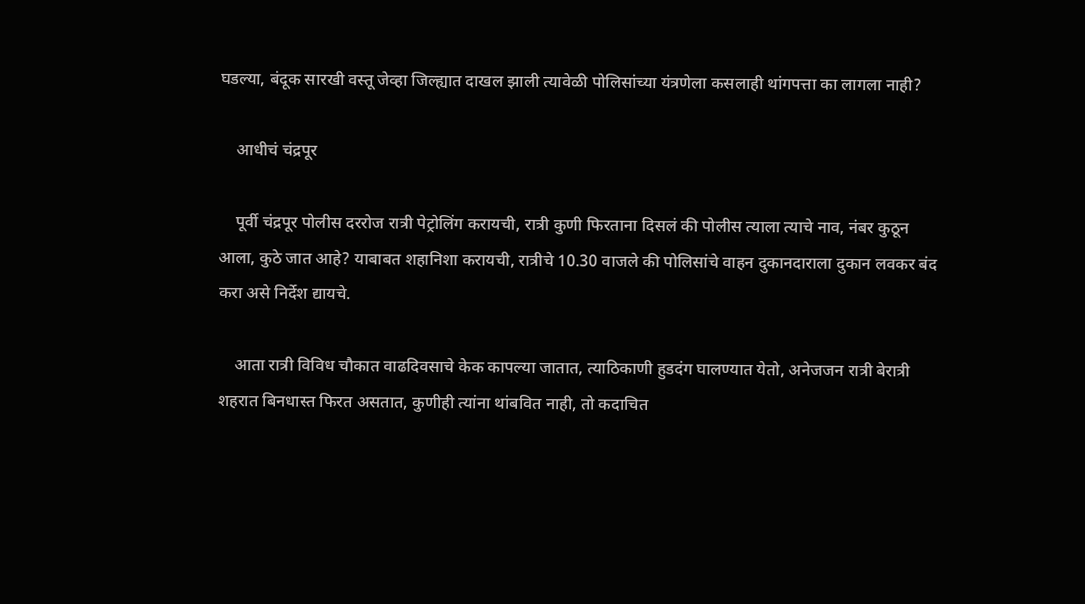घडल्या, बंदूक सारखी वस्तू जेव्हा जिल्ह्यात दाखल झाली त्यावेळी पोलिसांच्या यंत्रणेला कसलाही थांगपत्ता का लागला नाही?

    आधीचं चंद्रपूर

    पूर्वी चंद्रपूर पोलीस दररोज रात्री पेट्रोलिंग करायची, रात्री कुणी फिरताना दिसलं की पोलीस त्याला त्याचे नाव, नंबर कुठून आला, कुठे जात आहे? याबाबत शहानिशा करायची, रात्रीचे 10.30 वाजले की पोलिसांचे वाहन दुकानदाराला दुकान लवकर बंद करा असे निर्देश द्यायचे.

    आता रात्री विविध चौकात वाढदिवसाचे केक कापल्या जातात, त्याठिकाणी हुडदंग घालण्यात येतो, अनेजजन रात्री बेरात्री शहरात बिनधास्त फिरत असतात, कुणीही त्यांना थांबवित नाही, तो कदाचित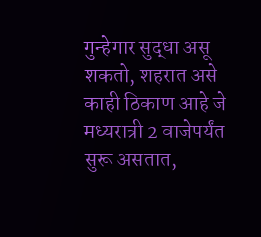गुन्हेगार सुद्धा असू शकतो, शहरात असे काही ठिकाण आहे जे मध्यरात्री 2 वाजेपर्यंत सुरू असतात,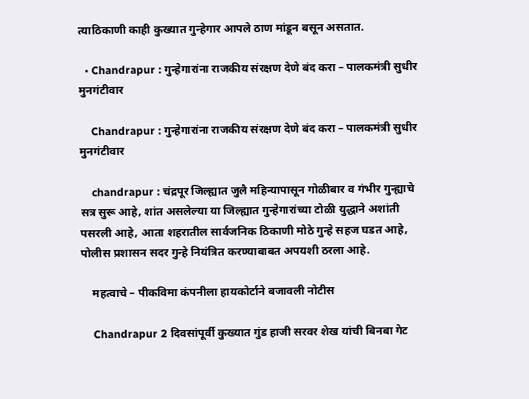त्याठिकाणी काही कुख्यात गुन्हेगार आपले ठाण मांडून बसून असतात.

  • Chandrapur : गुन्हेगारांना राजकीय संरक्षण देणे बंद करा – पालकमंत्री सुधीर मुनगंटीवार

    Chandrapur : गुन्हेगारांना राजकीय संरक्षण देणे बंद करा – पालकमंत्री सुधीर मुनगंटीवार

    chandrapur : चंद्रपूर जिल्ह्यात जुलै महिन्यापासून गोळीबार व गंभीर गुन्ह्याचे सत्र सुरू आहे, शांत असलेल्या या जिल्ह्यात गुन्हेगारांच्या टोळी युद्धाने अशांती पसरली आहे, आता शहरातील सार्वजनिक ठिकाणी मोठे गुन्हे सहज घडत आहे, पोलीस प्रशासन सदर गुन्हे नियंत्रित करण्याबाबत अपयशी ठरला आहे.

    महत्वाचे – पीकविमा कंपनीला हायकोर्टाने बजावली नोटीस

    Chandrapur 2 दिवसांपूर्वी कुख्यात गुंड हाजी सरवर शेख यांची बिनबा गेट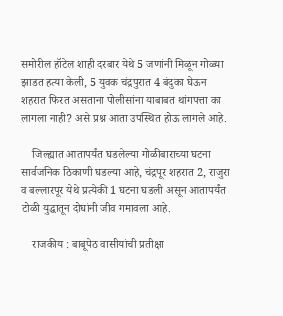समोरील हॉटेल शाही दरबार येथे 5 जणांनी मिळून गोळ्या झाडत हत्या केली, 5 युवक चंद्रपुरात 4 बंदुका घेऊन शहरात फिरत असताना पोलीसांना याबाबत थांगपत्ता का लागला नाही? असे प्रश्न आता उपस्थित होऊ लागले आहे.

    जिल्ह्यात आतापर्यंत घडलेल्या गोळीबाराच्या घटना सार्वजनिक ठिकाणी घडल्या आहे, चंद्रपूर शहरात 2, राजुरा व बल्लारपूर येथे प्रत्येकी 1 घटना घडली असून आतापर्यंत टोळी युद्धातून दोघांनी जीव गमावला आहे.

    राजकीय : बाबूपेठ वासीयांची प्रतीक्षा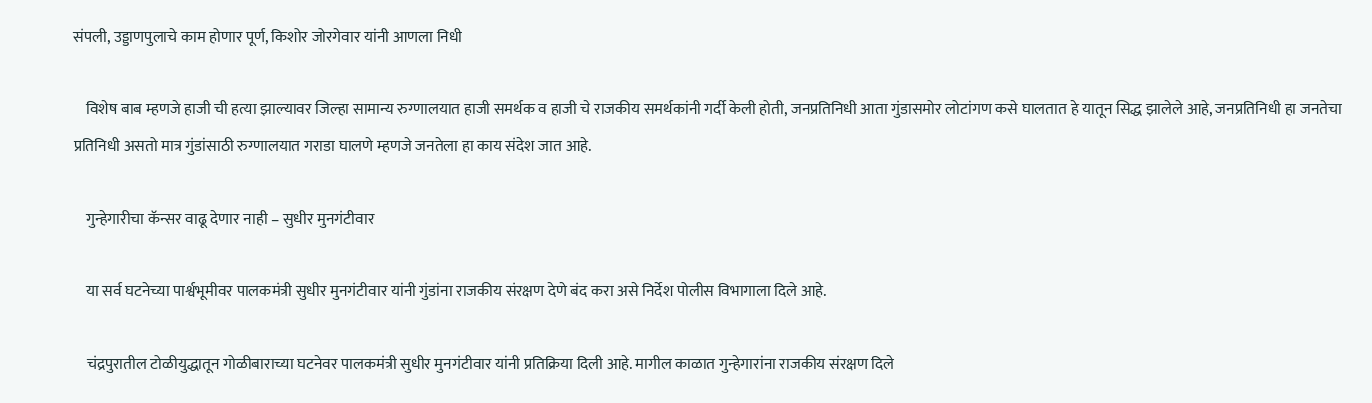संपली, उड्डाणपुलाचे काम होणार पूर्ण, किशोर जोरगेवार यांनी आणला निधी

    विशेष बाब म्हणजे हाजी ची हत्या झाल्यावर जिल्हा सामान्य रुग्णालयात हाजी समर्थक व हाजी चे राजकीय समर्थकांनी गर्दी केली होती, जनप्रतिनिधी आता गुंडासमोर लोटांगण कसे घालतात हे यातून सिद्ध झालेले आहे, जनप्रतिनिधी हा जनतेचा प्रतिनिधी असतो मात्र गुंडांसाठी रुग्णालयात गराडा घालणे म्हणजे जनतेला हा काय संदेश जात आहे.

    गुन्हेगारीचा कॅन्सर वाढू देणार नाही – सुधीर मुनगंटीवार

    या सर्व घटनेच्या पार्श्वभूमीवर पालकमंत्री सुधीर मुनगंटीवार यांनी गुंडांना राजकीय संरक्षण देणे बंद करा असे निर्देश पोलीस विभागाला दिले आहे.

    चंद्रपुरातील टोळीयुद्धातून गोळीबाराच्या घटनेवर पालकमंत्री सुधीर मुनगंटीवार यांनी प्रतिक्रिया दिली आहे. मागील काळात गुन्हेगारांना राजकीय संरक्षण दिले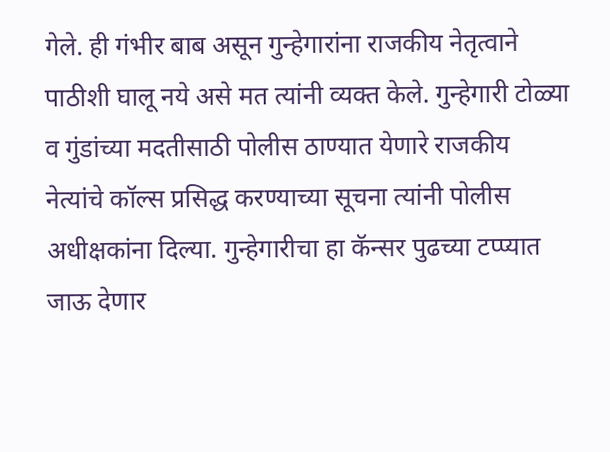गेले. ही गंभीर बाब असून गुन्हेगारांना राजकीय नेतृत्वाने पाठीशी घालू नये असे मत त्यांनी व्यक्त केले. गुन्हेगारी टोळ्या व गुंडांच्या मदतीसाठी पोलीस ठाण्यात येणारे राजकीय नेत्यांचे कॉल्स प्रसिद्ध करण्याच्या सूचना त्यांनी पोलीस अधीक्षकांना दिल्या. गुन्हेगारीचा हा कॅन्सर पुढच्या टप्प्यात जाऊ देणार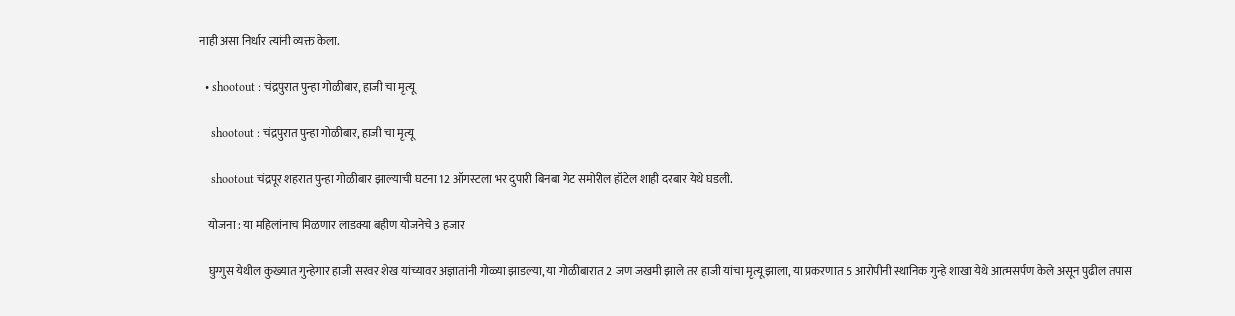नाही असा निर्धार त्यांनी व्यक्त केला.

  • shootout : चंद्रपुरात पुन्हा गोळीबार, हाजी चा मृत्यू

    shootout : चंद्रपुरात पुन्हा गोळीबार, हाजी चा मृत्यू

    shootout चंद्रपूर शहरात पुन्हा गोळीबार झाल्याची घटना 12 ऑगस्टला भर दुपारी बिनबा गेट समोरील हॉटेल शाही दरबार येथे घडली.

    योजना : या महिलांनाच मिळणार लाडक्या बहीण योजनेचे 3 हजार

    घुग्गुस येथील कुख्यात गुन्हेगार हाजी सरवर शेख यांच्यावर अज्ञातांनी गोळ्या झाडल्या, या गोळीबारात 2 जण जखमी झाले तर हाजी यांचा मृत्यू झाला, या प्रकरणात 5 आरोपीनी स्थानिक गुन्हे शाखा येथे आत्मसर्पण केले असून पुढील तपास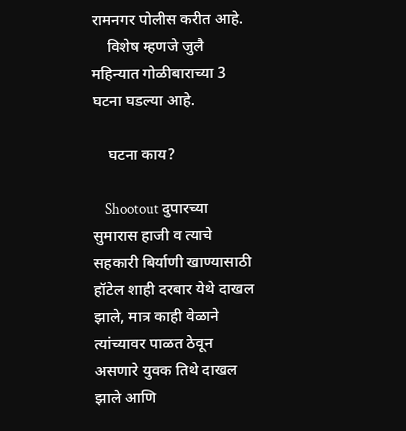रामनगर पोलीस करीत आहे.
    विशेष म्हणजे जुलै महिन्यात गोळीबाराच्या 3 घटना घडल्या आहे.

    घटना काय?

    Shootout दुपारच्या सुमारास हाजी व त्याचे सहकारी बिर्याणी खाण्यासाठी हॉटेल शाही दरबार येथे दाखल झाले, मात्र काही वेळाने त्यांच्यावर पाळत ठेवून असणारे युवक तिथे दाखल झाले आणि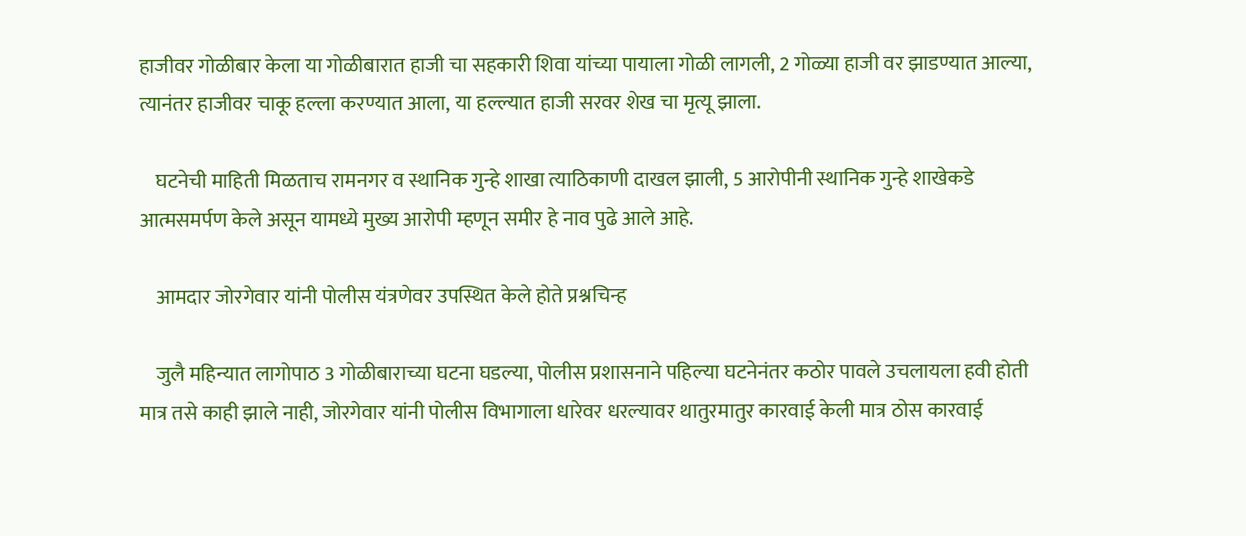हाजीवर गोळीबार केला या गोळीबारात हाजी चा सहकारी शिवा यांच्या पायाला गोळी लागली, 2 गोळ्या हाजी वर झाडण्यात आल्या, त्यानंतर हाजीवर चाकू हल्ला करण्यात आला, या हल्ल्यात हाजी सरवर शेख चा मृत्यू झाला.

    घटनेची माहिती मिळताच रामनगर व स्थानिक गुन्हे शाखा त्याठिकाणी दाखल झाली, 5 आरोपीनी स्थानिक गुन्हे शाखेकडे आत्मसमर्पण केले असून यामध्ये मुख्य आरोपी म्हणून समीर हे नाव पुढे आले आहे.

    आमदार जोरगेवार यांनी पोलीस यंत्रणेवर उपस्थित केले होते प्रश्नचिन्ह

    जुलै महिन्यात लागोपाठ 3 गोळीबाराच्या घटना घडल्या, पोलीस प्रशासनाने पहिल्या घटनेनंतर कठोर पावले उचलायला हवी होती मात्र तसे काही झाले नाही, जोरगेवार यांनी पोलीस विभागाला धारेवर धरल्यावर थातुरमातुर कारवाई केली मात्र ठोस कारवाई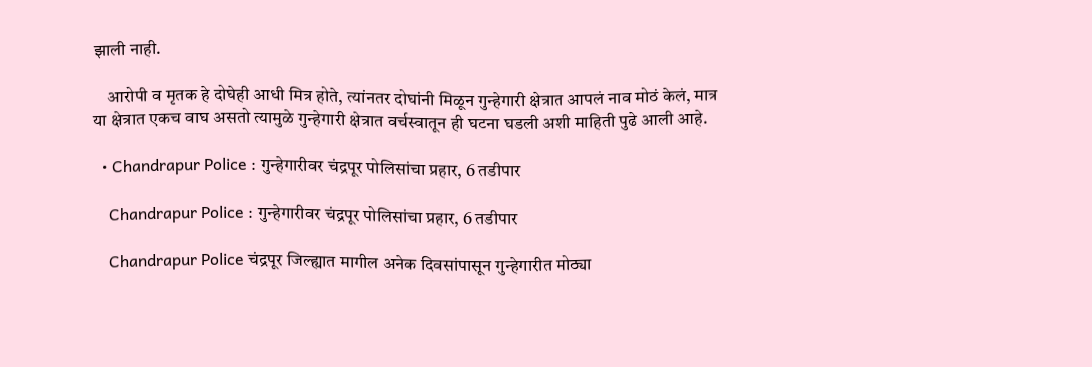झाली नाही.

    आरोपी व मृतक हे दोघेही आधी मित्र होते, त्यांनतर दोघांनी मिळून गुन्हेगारी क्षेत्रात आपलं नाव मोठं केलं, मात्र या क्षेत्रात एकच वाघ असतो त्यामुळे गुन्हेगारी क्षेत्रात वर्चस्वातून ही घटना घडली अशी माहिती पुढे आली आहे.

  • Chandrapur Police : गुन्हेगारीवर चंद्रपूर पोलिसांचा प्रहार, 6 तडीपार

    Chandrapur Police : गुन्हेगारीवर चंद्रपूर पोलिसांचा प्रहार, 6 तडीपार

    Chandrapur Police चंद्रपूर जिल्ह्यात मागील अनेक दिवसांपासून गुन्हेगारीत मोठ्या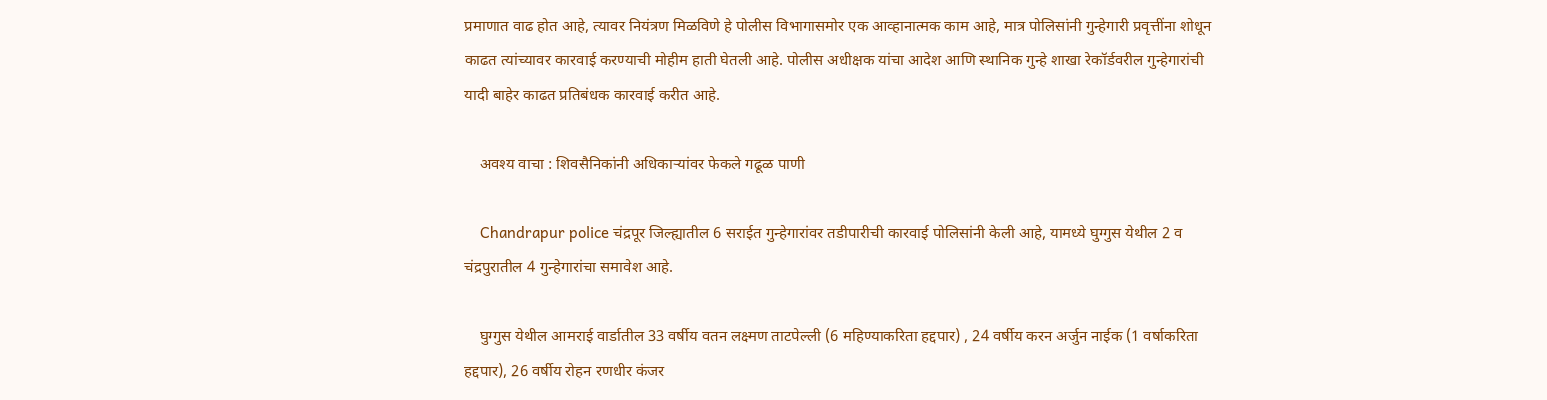प्रमाणात वाढ होत आहे, त्यावर नियंत्रण मिळविणे हे पोलीस विभागासमोर एक आव्हानात्मक काम आहे, मात्र पोलिसांनी गुन्हेगारी प्रवृत्तींना शोधून काढत त्यांच्यावर कारवाई करण्याची मोहीम हाती घेतली आहे. पोलीस अधीक्षक यांचा आदेश आणि स्थानिक गुन्हे शाखा रेकॉर्डवरील गुन्हेगारांची यादी बाहेर काढत प्रतिबंधक कारवाई करीत आहे.

    अवश्य वाचा : शिवसैनिकांनी अधिकाऱ्यांवर फेकले गढूळ पाणी

    Chandrapur police चंद्रपूर जिल्ह्यातील 6 सराईत गुन्हेगारांवर तडीपारीची कारवाई पोलिसांनी केली आहे, यामध्ये घुग्गुस येथील 2 व चंद्रपुरातील 4 गुन्हेगारांचा समावेश आहे.

    घुग्गुस येथील आमराई वार्डातील 33 वर्षीय वतन लक्ष्मण ताटपेल्ली (6 महिण्याकरिता हद्दपार) , 24 वर्षीय करन अर्जुन नाईक (1 वर्षाकरिता हद्दपार), 26 वर्षीय रोहन रणधीर कंजर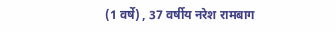(1 वर्षे) , 37 वर्षीय नरेश रामबाग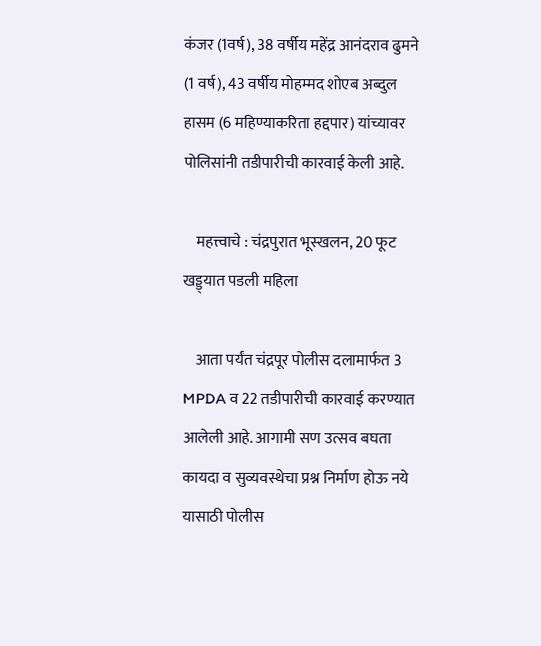कंजर (1वर्ष), 38 वर्षीय महेंद्र आनंदराव ढुमने (1 वर्ष), 43 वर्षीय मोहम्मद शोएब अब्दुल हासम (6 महिण्याकरिता हद्दपार) यांच्यावर पोलिसांनी तडीपारीची कारवाई केली आहे.

    महत्त्वाचे : चंद्रपुरात भूस्खलन, 20 फूट खड्ड्यात पडली महिला

    आता पर्यंत चंद्रपूर पोलीस दलामार्फत 3 MPDA व 22 तडीपारीची कारवाई करण्यात आलेली आहे. आगामी सण उत्सव बघता कायदा व सुव्यवस्थेचा प्रश्न निर्माण होऊ नये यासाठी पोलीस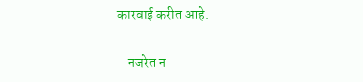कारवाई करीत आहे.

    नजरेत न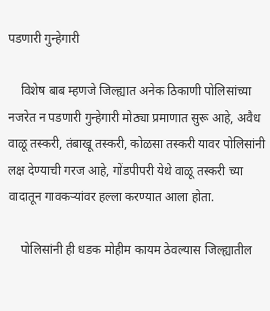पडणारी गुन्हेगारी

    विशेष बाब म्हणजे जिल्ह्यात अनेक ठिकाणी पोलिसांच्या नजरेत न पडणारी गुन्हेगारी मोठ्या प्रमाणात सुरू आहे, अवैध वाळू तस्करी, तंबाखू तस्करी, कोळसा तस्करी यावर पोलिसांनी लक्ष देण्याची गरज आहे, गोंडपीपरी येथे वाळू तस्करी च्या वादातून गावकऱ्यांवर हल्ला करण्यात आला होता.

    पोलिसांनी ही धडक मोहीम कायम ठेवल्यास जिल्ह्यातील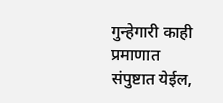गुन्हेगारी काही प्रमाणात संपुष्टात येईल,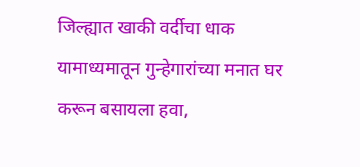जिल्ह्यात खाकी वर्दीचा धाक यामाध्यमातून गुन्हेगारांच्या मनात घर करून बसायला हवा,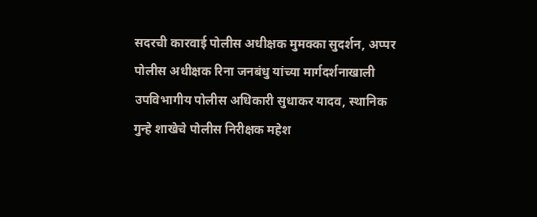सदरची कारवाई पोलीस अधीक्षक मुमक्का सुदर्शन, अप्पर पोलीस अधीक्षक रिना जनबंधु यांच्या मार्गदर्शनाखाली उपविभागीय पोलीस अधिकारी सुधाकर यादव, स्थानिक गुन्हे शाखेचे पोलीस निरीक्षक महेश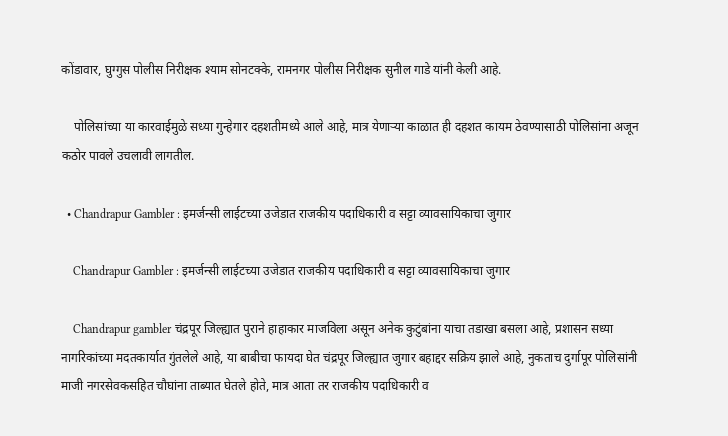कोंडावार, घुग्गुस पोलीस निरीक्षक श्याम सोनटक्के, रामनगर पोलीस निरीक्षक सुनील गाडे यांनी केली आहे.

    पोलिसांच्या या कारवाईमुळे सध्या गुन्हेगार दहशतीमध्ये आले आहे, मात्र येणाऱ्या काळात ही दहशत कायम ठेवण्यासाठी पोलिसांना अजून कठोर पावले उचलावी लागतील.

  • Chandrapur Gambler : इमर्जन्सी लाईटच्या उजेडात राजकीय पदाधिकारी व सट्टा व्यावसायिकाचा जुगार

    Chandrapur Gambler : इमर्जन्सी लाईटच्या उजेडात राजकीय पदाधिकारी व सट्टा व्यावसायिकाचा जुगार

    Chandrapur gambler चंद्रपूर जिल्ह्यात पुराने हाहाकार माजविला असून अनेक कुटुंबांना याचा तडाखा बसला आहे, प्रशासन सध्या नागरिकांच्या मदतकार्यात गुंतलेले आहे, या बाबीचा फायदा घेत चंद्रपूर जिल्ह्यात जुगार बहाद्दर सक्रिय झाले आहे, नुकताच दुर्गापूर पोलिसांनी माजी नगरसेवकसहित चौघांना ताब्यात घेतले होते, मात्र आता तर राजकीय पदाधिकारी व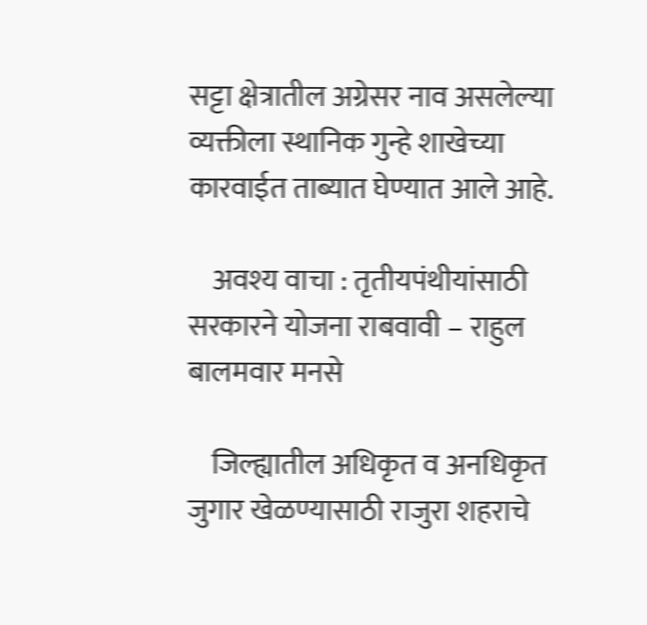सट्टा क्षेत्रातील अग्रेसर नाव असलेल्या व्यक्तीला स्थानिक गुन्हे शाखेच्या कारवाईत ताब्यात घेण्यात आले आहे.

    अवश्य वाचा : तृतीयपंथीयांसाठी सरकारने योजना राबवावी – राहुल बालमवार मनसे

    जिल्ह्यातील अधिकृत व अनधिकृत जुगार खेळण्यासाठी राजुरा शहराचे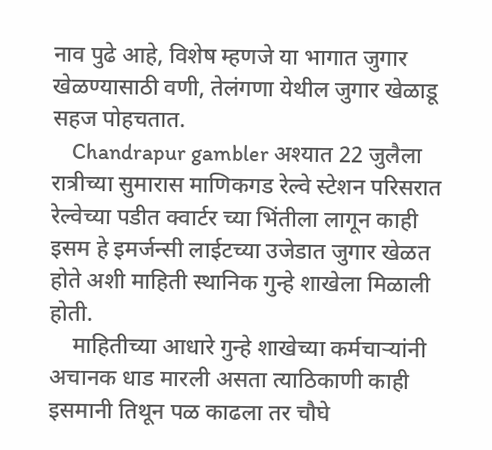नाव पुढे आहे, विशेष म्हणजे या भागात जुगार खेळण्यासाठी वणी, तेलंगणा येथील जुगार खेळाडू सहज पोहचतात.
    Chandrapur gambler अश्यात 22 जुलैला रात्रीच्या सुमारास माणिकगड रेल्वे स्टेशन परिसरात रेल्वेच्या पडीत क्वार्टर च्या भिंतीला लागून काही इसम हे इमर्जन्सी लाईटच्या उजेडात जुगार खेळत होते अशी माहिती स्थानिक गुन्हे शाखेला मिळाली होती.
    माहितीच्या आधारे गुन्हे शाखेच्या कर्मचाऱ्यांनी अचानक धाड मारली असता त्याठिकाणी काही इसमानी तिथून पळ काढला तर चौघे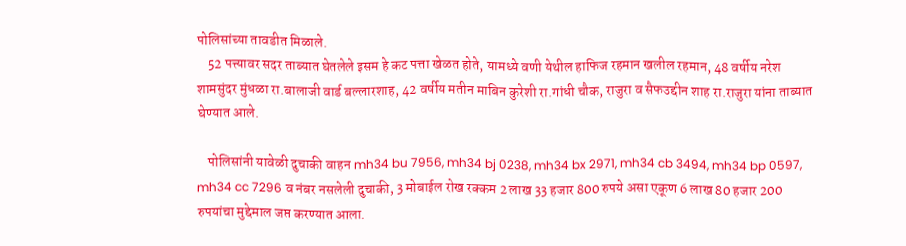पोलिसांच्या तावडीत मिळाले.
    52 पत्त्यावर सदर ताब्यात घेतलेले इसम हे कट पत्ता खेळत होते, यामध्ये वणी येथील हाफिज रहमान खलील रहमान, 48 वर्षीय नरेश शामसुंदर मुंधळा रा.बालाजी वार्ड बल्लारशाह, 42 वर्षीय मतीन माबिन कुरेशी रा.गांधी चौक, राजुरा व सैफउद्दीन शाह रा.राजुरा यांना ताब्यात घेण्यात आले.

    पोलिसांनी यावेळी दुचाकी वाहन mh34 bu 7956, mh34 bj 0238, mh34 bx 2971, mh34 cb 3494, mh34 bp 0597, mh34 cc 7296 व नंबर नसलेली दुचाकी, 3 मोबाईल रोख रक्कम 2 लाख 33 हजार 800 रुपये असा एकूण 6 लाख 80 हजार 200 रुपयांचा मुद्देमाल जप्त करण्यात आला.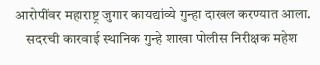आरोपींवर महाराष्ट्र जुगार कायद्यांव्ये गुन्हा दाखल करण्यात आला.
    सदरची कारवाई स्थानिक गुन्हे शाखा पोलीस निरीक्षक महेश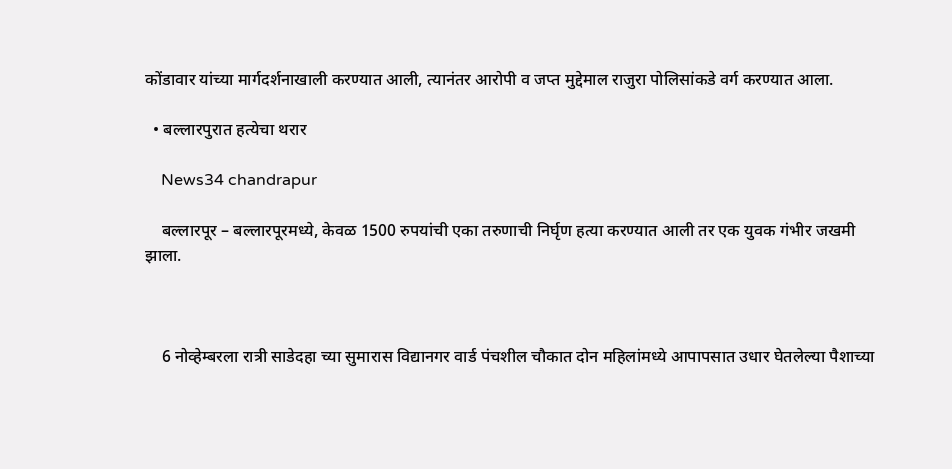कोंडावार यांच्या मार्गदर्शनाखाली करण्यात आली, त्यानंतर आरोपी व जप्त मुद्देमाल राजुरा पोलिसांकडे वर्ग करण्यात आला.

  • बल्लारपुरात हत्येचा थरार

    News34 chandrapur

    बल्लारपूर – बल्लारपूरमध्ये, केवळ 1500 रुपयांची एका तरुणाची निर्घृण हत्या करण्यात आली तर एक युवक गंभीर जखमी झाला.



    6 नोव्हेम्बरला रात्री साडेदहा च्या सुमारास विद्यानगर वार्ड पंचशील चौकात दोन महिलांमध्ये आपापसात उधार घेतलेल्या पैशाच्या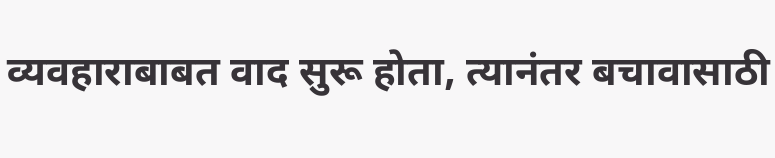व्यवहाराबाबत वाद सुरू होता, त्यानंतर बचावासाठी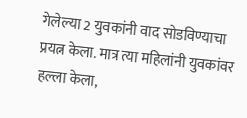गेलेल्या 2 युवकांनी वाद सोडविण्याचा प्रयत्न केला. मात्र त्या महिलांनी युवकांवर हल्ला केला,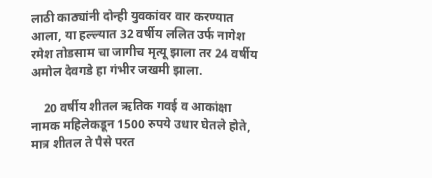लाठी काठ्यांनी दोन्ही युवकांवर वार करण्यात आला, या हल्ल्यात 32 वर्षीय ललित उर्फ नागेश रमेश तोडसाम चा जागीच मृत्यू झाला तर 24 वर्षीय अमोल देवगडे हा गंभीर जखमी झाला.

    20 वर्षीय शीतल ऋतिक गवई व आकांक्षा नामक महिलेकडून 1500 रुपये उधार घेतले होते, मात्र शीतल ते पैसे परत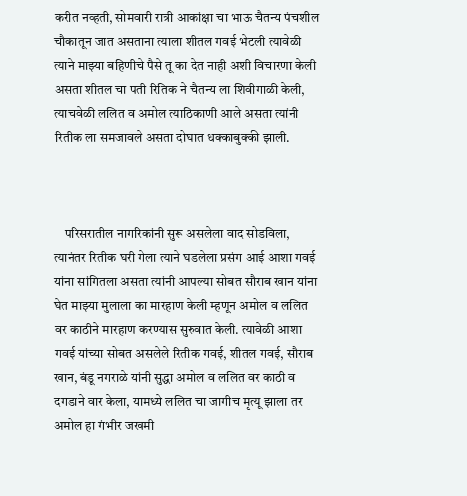करीत नव्हती, सोमवारी रात्री आकांक्षा चा भाऊ चैतन्य पंचशील चौकातून जात असताना त्याला शीतल गवई भेटली त्यावेळी त्याने माझ्या बहिणीचे पैसे तू का देत नाही अशी विचारणा केली असता शीतल चा पती रितिक ने चैतन्य ला शिवीगाळी केली, त्याचवेळी ललित व अमोल त्याठिकाणी आले असता त्यांनी रितीक ला समजावले असता दोघात धक्काबुक्की झाली.



    परिसरातील नागरिकांनी सुरू असलेला वाद सोडविला, त्यानंतर रितीक घरी गेला त्याने घडलेला प्रसंग आई आशा गवई यांना सांगितला असता त्यांनी आपल्या सोबत सौराब खान यांना घेत माझ्या मुलाला का मारहाण केली म्हणून अमोल व ललित वर काठीने मारहाण करण्यास सुरुवात केली. त्यावेळी आशा गवई यांच्या सोबत असलेले रितीक गवई, शीतल गवई, सौराब खान, बंडू नगराळे यांनी सुद्धा अमोल व ललित वर काठी व दगडाने वार केला, यामध्ये ललित चा जागीच मृत्यू झाला तर अमोल हा गंभीर जखमी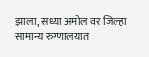झाला, सध्या अमोल वर जिल्हा सामान्य रुग्णालयात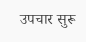उपचार सुरू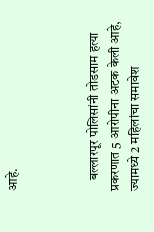आहे.



    बल्लारपूर पोलिसांनी तोडसाम हत्या प्रकरणात 5 आरोपीना अटक केली आहे, ज्यामध्ये 2 महिलांचा समावेश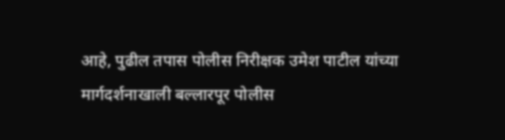आहे, पुढील तपास पोलीस निरीक्षक उमेश पाटील यांच्या मार्गदर्शनाखाली बल्लारपूर पोलीस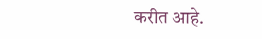करीत आहे.